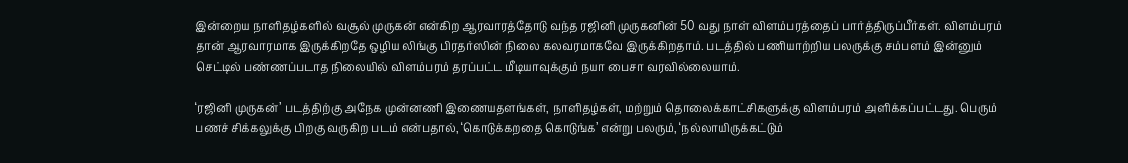இன்றைய நாளிதழ்களில் வசூல் முருகன் என்கிற ஆரவாரத்தோடு வந்த ரஜினி முருகனின் 50 வது நாள் விளம்பரத்தைப் பார்த்திருப்பீர்கள். விளம்பரம் தான் ஆரவாரமாக இருக்கிறதே ஒழிய லிங்கு பிரதர்ஸின் நிலை கலவரமாகவே இருக்கிறதாம். படத்தில் பணியாற்றிய பலருக்கு சம்பளம் இன்னும் செட்டில் பண்ணப்படாத நிலையில் விளம்பரம் தரப்பட்ட மீடியாவுக்கும் நயா பைசா வரவில்லையாம்.

‘ரஜினி முருகன்’ படத்திற்கு அநேக முன்னணி இணையதளங்கள், நாளிதழ்கள், மற்றும் தொலைக்காட்சிகளுக்கு விளம்பரம் அளிக்கப்பட்டது. பெரும் பணச் சிக்கலுக்கு பிறகு வருகிற படம் என்பதால், ‘கொடுக்கறதை கொடுங்க’ என்று பலரும், ‘நல்லாயிருக்கட்டும்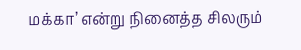மக்கா’ என்று நினைத்த சிலரும்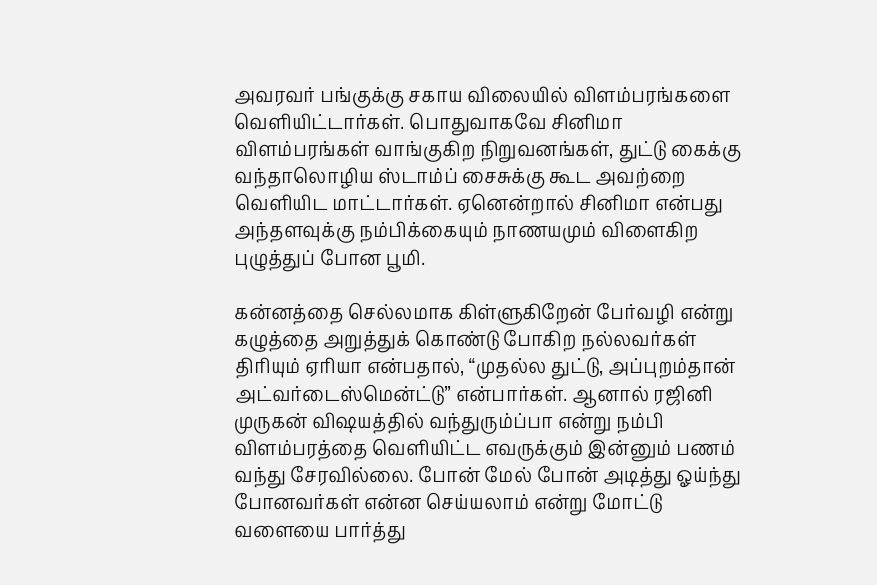அவரவர் பங்குக்கு சகாய விலையில் விளம்பரங்களை வெளியிட்டார்கள். பொதுவாகவே சினிமா விளம்பரங்கள் வாங்குகிற நிறுவனங்கள், துட்டு கைக்கு வந்தாலொழிய ஸ்டாம்ப் சைசுக்கு கூட அவற்றை வெளியிட மாட்டார்கள். ஏனென்றால் சினிமா என்பது அந்தளவுக்கு நம்பிக்கையும் நாணயமும் விளைகிற புழுத்துப் போன பூமி.

கன்னத்தை செல்லமாக கிள்ளுகிறேன் பேர்வழி என்று கழுத்தை அறுத்துக் கொண்டு போகிற நல்லவர்கள் திரியும் ஏரியா என்பதால், “முதல்ல துட்டு, அப்புறம்தான் அட்வர்டைஸ்மென்ட்டு” என்பார்கள். ஆனால் ரஜினி முருகன் விஷயத்தில் வந்துரும்ப்பா என்று நம்பி விளம்பரத்தை வெளியிட்ட எவருக்கும் இன்னும் பணம் வந்து சேரவில்லை. போன் மேல் போன் அடித்து ஓய்ந்து போனவர்கள் என்ன செய்யலாம் என்று மோட்டு வளையை பார்த்து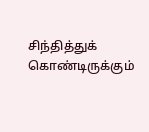சிந்தித்துக் கொண்டிருக்கும்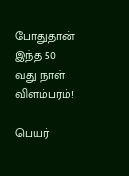போதுதான் இந்த 50 வது நாள் விளம்பரம்!

பெயர்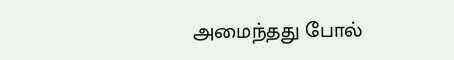அமைந்தது போல்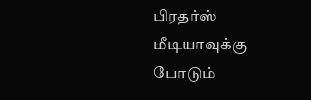பிரதர்ஸ் மீடியாவுக்கு போடும்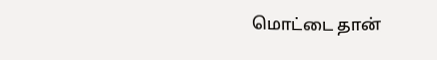மொட்டை தான்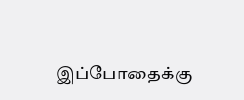இப்போதைக்கு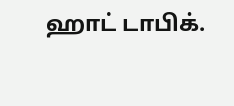ஹாட் டாபிக்.